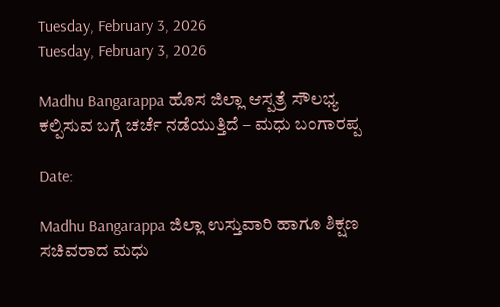Tuesday, February 3, 2026
Tuesday, February 3, 2026

Madhu Bangarappa ಹೊಸ ಜಿಲ್ಲಾ ಆಸ್ಪತ್ರೆ ಸೌಲಭ್ಯ ಕಲ್ಪಿಸುವ ಬಗ್ಗೆ ಚರ್ಚೆ ನಡೆಯುತ್ತಿದೆ – ಮಧು ಬಂಗಾರಪ್ಪ

Date:

Madhu Bangarappa ಜಿಲ್ಲಾ ಉಸ್ತುವಾರಿ ಹಾಗೂ ಶಿಕ್ಷಣ ಸಚಿವರಾದ ಮಧು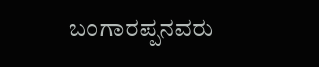ಬಂಗಾರಪ್ಪನವರು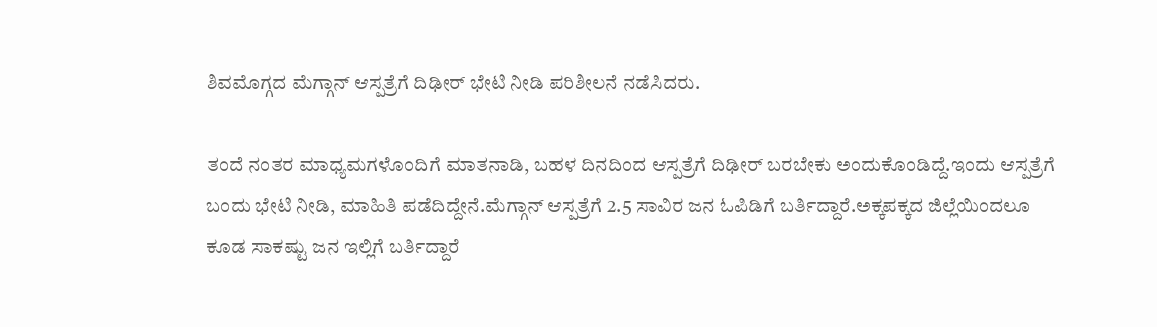ಶಿವಮೊಗ್ಗದ ಮೆಗ್ಗಾನ್ ಆಸ್ಪತ್ರೆಗೆ ದಿಢೀರ್ ಭೇಟಿ ನೀಡಿ ಪರಿಶೀಲನೆ ನಡೆಸಿದರು.

ತಂದೆ ನಂತರ ಮಾಧ್ಯಮಗಳೊಂದಿಗೆ ಮಾತನಾಡಿ, ಬಹಳ ದಿನದಿಂದ ಆಸ್ಪತ್ರೆಗೆ ದಿಢೀರ್ ಬರಬೇಕು ಅಂದುಕೊಂಡಿದ್ದೆ.ಇಂದು ಆಸ್ಪತ್ರೆಗೆ ಬಂದು ಭೇಟಿ ನೀಡಿ, ಮಾಹಿತಿ ಪಡೆದಿದ್ದೇನೆ.ಮೆಗ್ಗಾನ್ ಆಸ್ಪತ್ರೆಗೆ 2.5 ಸಾವಿರ ಜನ ಓಪಿಡಿಗೆ ಬರ್ತಿದ್ದಾರೆ.ಅಕ್ಕಪಕ್ಕದ ಜಿಲ್ಲೆಯಿಂದಲೂ ಕೂಡ ಸಾಕಷ್ಟು ಜನ ಇಲ್ಲಿಗೆ ಬರ್ತಿದ್ದಾರೆ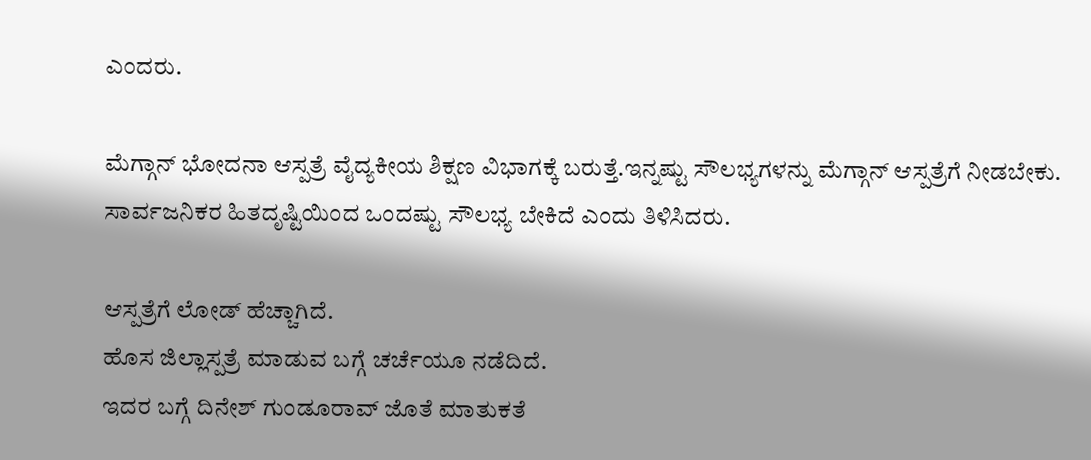ಎಂದರು.

ಮೆಗ್ಗಾನ್ ಭೋದನಾ ಆಸ್ಪತ್ರೆ ವೈದ್ಯಕೀಯ ಶಿಕ್ಷಣ ವಿಭಾಗಕ್ಕೆ ಬರುತ್ತೆ.ಇನ್ನಷ್ಟು ಸೌಲಭ್ಯಗಳನ್ನು ಮೆಗ್ಗಾನ್ ಆಸ್ಪತ್ರೆಗೆ ನೀಡಬೇಕು.
ಸಾರ್ವಜನಿಕರ ಹಿತದೃಷ್ಟಿಯಿಂದ ಒಂದಷ್ಟು ಸೌಲಭ್ಯ ಬೇಕಿದೆ ಎಂದು ತಿಳಿಸಿದರು.

ಆಸ್ಪತ್ರೆಗೆ ಲೋಡ್ ಹೆಚ್ಚಾಗಿದೆ.
ಹೊಸ ಜಿಲ್ಲಾಸ್ಪತ್ರೆ ಮಾಡುವ ಬಗ್ಗೆ ಚರ್ಚೆಯೂ ನಡೆದಿದೆ.
ಇದರ ಬಗ್ಗೆ ದಿನೇಶ್ ಗುಂಡೂರಾವ್ ಜೊತೆ ಮಾತುಕತೆ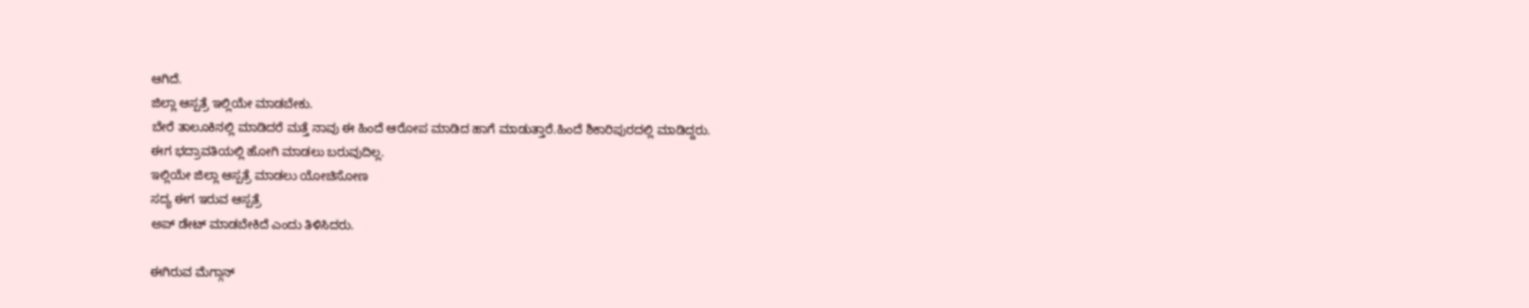ಆಗಿದೆ.
ಜಿಲ್ಲಾ ಆಸ್ಪತ್ರೆ ಇಲ್ಲಿಯೇ ಮಾಡಬೇಕು.
ಬೇರೆ ತಾಲೂಕಿನಲ್ಲಿ ಮಾಡಿದರೆ ಮತ್ತೆ ನಾವು ಈ ಹಿಂದೆ ಆರೋಪ ಮಾಡಿದ ಹಾಗೆ ಮಾಡುತ್ತಾರೆ.ಹಿಂದೆ ಶಿಕಾರಿಪುರದಲ್ಲಿ ಮಾಡಿದ್ದರು.
ಈಗ ಭದ್ರಾವತಿಯಲ್ಲಿ ಹೋಗಿ ಮಾಡಲು ಬರುವುದಿಲ್ಲ.
ಇಲ್ಲಿಯೇ ಜಿಲ್ಲಾ ಆಸ್ಪತ್ರೆ ಮಾಡಲು ಯೋಚಿಸೋಣ
ಸದ್ಯ ಈಗ ಇರುವ ಆಸ್ಪತ್ರೆ
ಅಪ್ ಡೇಟ್ ಮಾಡಬೇಕಿದೆ ಎಂದು ತಿಳಿಸಿದರು.

ಈಗಿರುವ ಮೆಗ್ಗಾನ್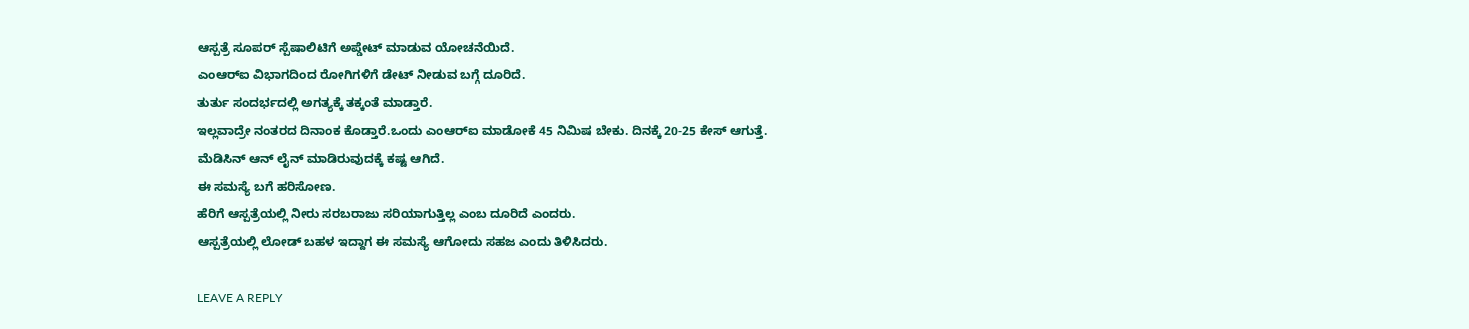ಆಸ್ಪತ್ರೆ ಸೂಪರ್ ಸ್ಪೆಷಾಲಿಟಿಗೆ ಅಪ್ಡೇಟ್ ಮಾಡುವ ಯೋಚನೆಯಿದೆ.
ಎಂಆರ್‌ಐ ವಿಭಾಗದಿಂದ ರೋಗಿಗಳಿಗೆ ಡೇಟ್ ನೀಡುವ ಬಗ್ಗೆ ದೂರಿದೆ.
ತುರ್ತು ಸಂದರ್ಭದಲ್ಲಿ ಅಗತ್ಯಕ್ಕೆ ತಕ್ಕಂತೆ ಮಾಡ್ತಾರೆ.
ಇಲ್ಲವಾದ್ರೇ ನಂತರದ ದಿನಾಂಕ ಕೊಡ್ತಾರೆ.ಒಂದು ಎಂಆರ್‌ಐ ಮಾಡೋಕೆ 45 ನಿಮಿಷ ಬೇಕು. ದಿನಕ್ಕೆ 20-25 ಕೇಸ್ ಆಗುತ್ತೆ.
ಮೆಡಿಸಿನ್ ಆನ್ ಲೈನ್ ಮಾಡಿರುವುದಕ್ಕೆ ಕಷ್ಟ ಆಗಿದೆ.
ಈ ಸಮಸ್ಯೆ ಬಗೆ ಹರಿಸೋಣ.
ಹೆರಿಗೆ ಆಸ್ಪತ್ರೆಯಲ್ಲಿ ನೀರು ಸರಬರಾಜು ಸರಿಯಾಗುತ್ತಿಲ್ಲ ಎಂಬ ದೂರಿದೆ ಎಂದರು.
ಆಸ್ಪತ್ರೆಯಲ್ಲಿ ಲೋಡ್ ಬಹಳ ಇದ್ದಾಗ ಈ ಸಮಸ್ಯೆ ಆಗೋದು ಸಹಜ ಎಂದು ತಿಳಿಸಿದರು.

LEAVE A REPLY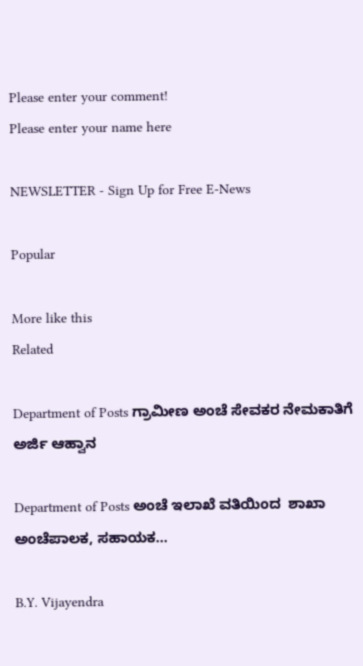Please enter your comment!
Please enter your name here

NEWSLETTER - Sign Up for Free E-News

Popular

More like this
Related

Department of Posts ಗ್ರಾಮೀಣ ಅಂಚೆ ಸೇವಕರ ನೇಮಕಾತಿಗೆ ಅರ್ಜಿ ಆಹ್ವಾನ

Department of Posts ಅಂಚೆ ಇಲಾಖೆ ವತಿಯಿಂದ  ಶಾಖಾ ಅಂಚೆಪಾಲಕ, ಸಹಾಯಕ...

B.Y. Vijayendra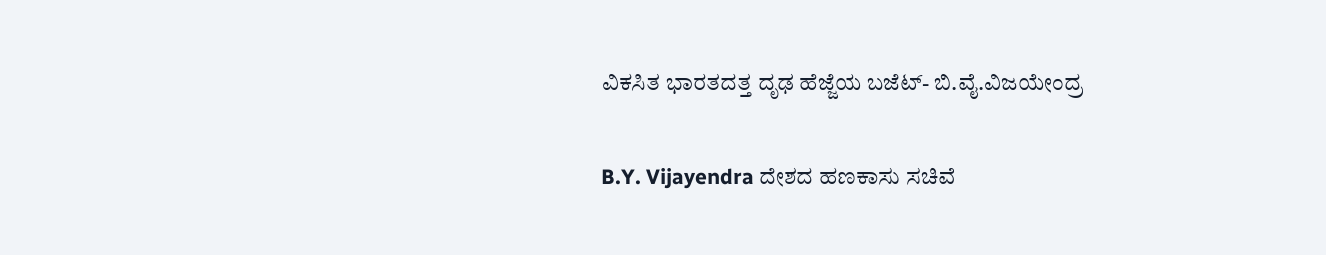ವಿಕಸಿತ ಭಾರತದತ್ತ ದೃಢ ಹೆಜ್ಜೆಯ ಬಜೆಟ್- ಬಿ.ವೈ.ವಿಜಯೇಂದ್ರ

B.Y. Vijayendra ದೇಶದ ಹಣಕಾಸು ಸಚಿವೆ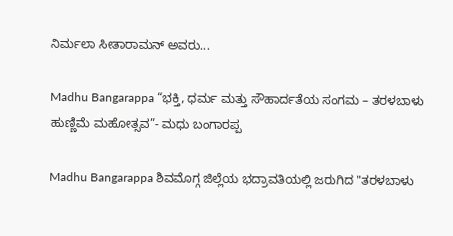ನಿರ್ಮಲಾ ಸೀತಾರಾಮನ್ ಅವರು...

Madhu Bangarappa “ಭಕ್ತಿ, ಧರ್ಮ ಮತ್ತು ಸೌಹಾರ್ದತೆಯ ಸಂಗಮ – ತರಳಬಾಳು ಹುಣ್ಣಿಮೆ ಮಹೋತ್ಸವ”- ಮಧು ಬಂಗಾರಪ್ಪ

Madhu Bangarappa ಶಿವಮೊಗ್ಗ ಜಿಲ್ಲೆಯ ಭದ್ರಾವತಿಯಲ್ಲಿ ಜರುಗಿದ "ತರಳಬಾಳು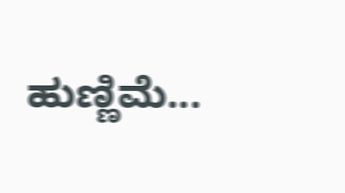ಹುಣ್ಣಿಮೆ...